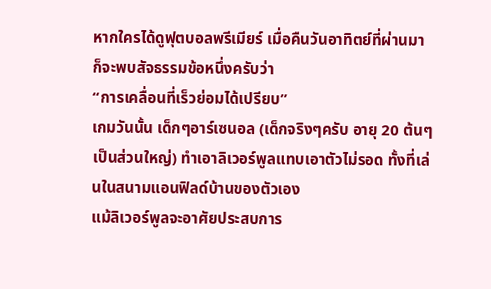หากใครได้ดูฟุตบอลพรีเมียร์ เมื่อคืนวันอาทิตย์ที่ผ่านมา ก็จะพบสัจธรรมข้อหนึ่งครับว่า
“การเคลื่อนที่เร็วย่อมได้เปรียบ”
เกมวันนั้น เด็กๆอาร์เซนอล (เด็กจริงๆครับ อายุ 20 ต้นๆเป็นส่วนใหญ่) ทำเอาลิเวอร์พูลแทบเอาตัวไม่รอด ทั้งที่เล่นในสนามแอนฟิลด์บ้านของตัวเอง
แม้ลิเวอร์พูลจะอาศัยประสบการ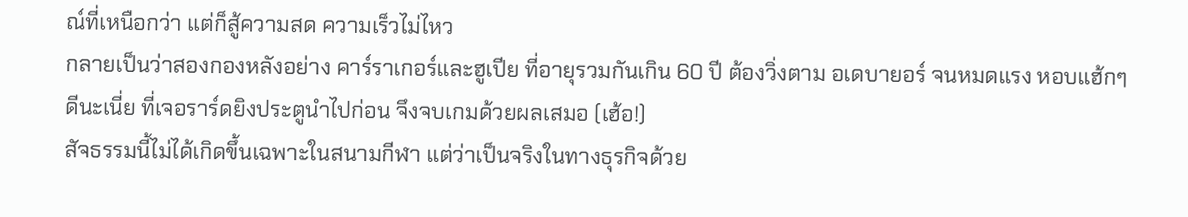ณ์ที่เหนือกว่า แต่ก็สู้ความสด ความเร็วไม่ไหว
กลายเป็นว่าสองกองหลังอย่าง คาร์ราเกอร์และฮูเปีย ที่อายุรวมกันเกิน 60 ปี ต้องวิ่งตาม อเดบายอร์ จนหมดแรง หอบแฮ้กๆ
ดีนะเนี่ย ที่เจอราร์ดยิงประตูนำไปก่อน จึงจบเกมด้วยผลเสมอ (เฮ้อ!)
สัจธรรมนี้ไม่ได้เกิดขึ้นเฉพาะในสนามกีฬา แต่ว่าเป็นจริงในทางธุรกิจด้วย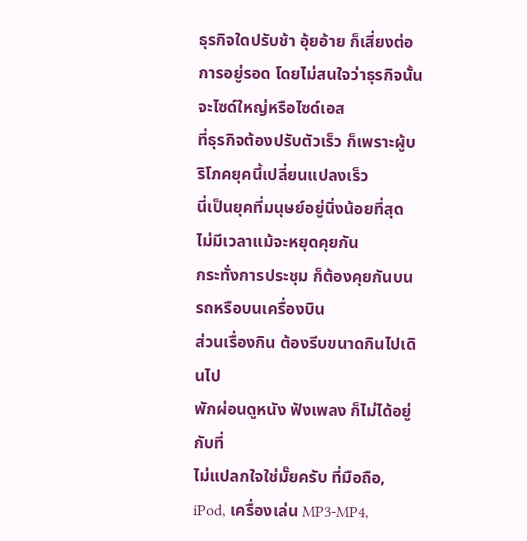ธุรกิจใดปรับช้า อุ้ยอ้าย ก็เสี่ยงต่อการอยู่รอด โดยไม่สนใจว่าธุรกิจนั้นจะไซด์ใหญ่หรือไซด์เอส
ที่ธุรกิจต้องปรับตัวเร็ว ก็เพราะผู้บริโภคยุคนี้เปลี่ยนแปลงเร็ว
นี่เป็นยุคที่มนุษย์อยู่นิ่งน้อยที่สุด
ไม่มีเวลาแม้จะหยุดคุยกัน
กระทั่งการประชุม ก็ต้องคุยกันบนรถหรือบนเครื่องบิน
ส่วนเรื่องกิน ต้องรีบขนาดกินไปเดินไป
พักผ่อนดูหนัง ฟังเพลง ก็ไม่ได้อยู่กับที่
ไม่แปลกใจใช่มั๊ยครับ ที่มือถือ, iPod, เครื่องเล่น MP3-MP4,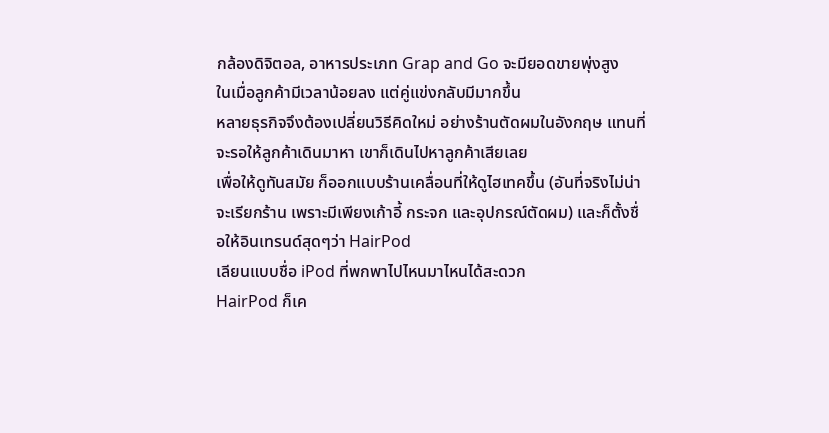กล้องดิจิตอล, อาหารประเภท Grap and Go จะมียอดขายพุ่งสูง
ในเมื่อลูกค้ามีเวลาน้อยลง แต่คู่แข่งกลับมีมากขึ้น
หลายธุรกิจจึงต้องเปลี่ยนวิธีคิดใหม่ อย่างร้านตัดผมในอังกฤษ แทนที่จะรอให้ลูกค้าเดินมาหา เขาก็เดินไปหาลูกค้าเสียเลย
เพื่อให้ดูทันสมัย ก็ออกแบบร้านเคลื่อนที่ให้ดูไฮเทคขึ้น (อันที่จริงไม่น่าจะเรียกร้าน เพราะมีเพียงเก้าอี้ กระจก และอุปกรณ์ตัดผม) และก็ตั้งชื่อให้อินเทรนด์สุดๆว่า HairPod
เลียนแบบชื่อ iPod ที่พกพาไปไหนมาไหนได้สะดวก
HairPod ก็เค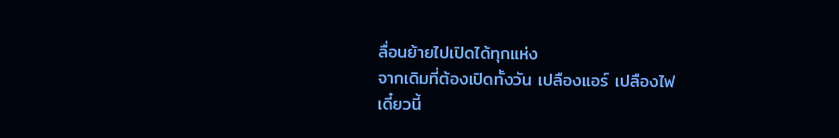ลื่อนย้ายไปเปิดได้ทุกแห่ง
จากเดิมที่ต้องเปิดทั้งวัน เปลืองแอร์ เปลืองไฟ
เดี๋ยวนี้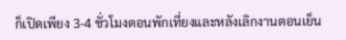ก็เปิดเพียง 3-4 ชั่วโมงตอนพักเที่ยงและหลังเลิกงานตอนเย็น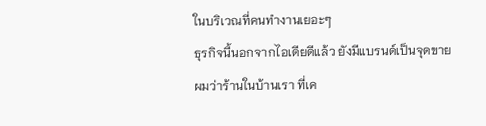ในบริเวณที่คนทำงานเยอะๆ
ธุรกิจนี้นอกจากไอเดียดีแล้ว ยังมีแบรนด์เป็นจุดขาย
ผมว่าร้านในบ้านเรา ที่เค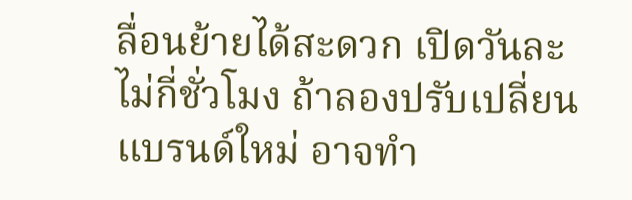ลื่อนย้ายได้สะดวก เปิดวันละไม่กี่ชั่วโมง ถ้าลองปรับเปลี่ยนแบรนด์ใหม่ อาจทำ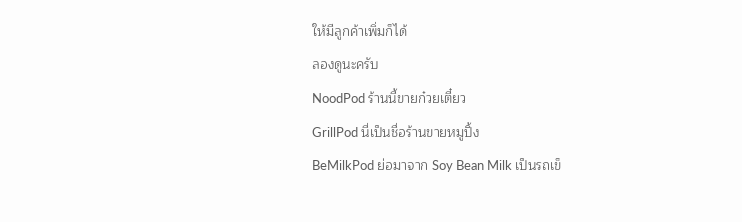ให้มีลูกค้าเพิ่มก็ได้
ลองดูนะครับ
NoodPod ร้านนี้ขายก๋วยเตี๋ยว
GrillPod นี่เป็นชื่อร้านขายหมูปิ้ง
BeMilkPod ย่อมาจาก Soy Bean Milk เป็นรถเข็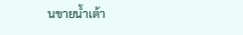นขายน้ำเต้า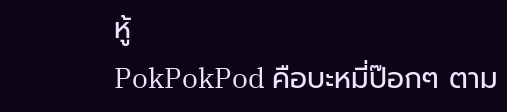หู้
PokPokPod คือบะหมี่ป๊อกๆ ตาม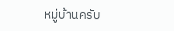หมู่บ้านครับ